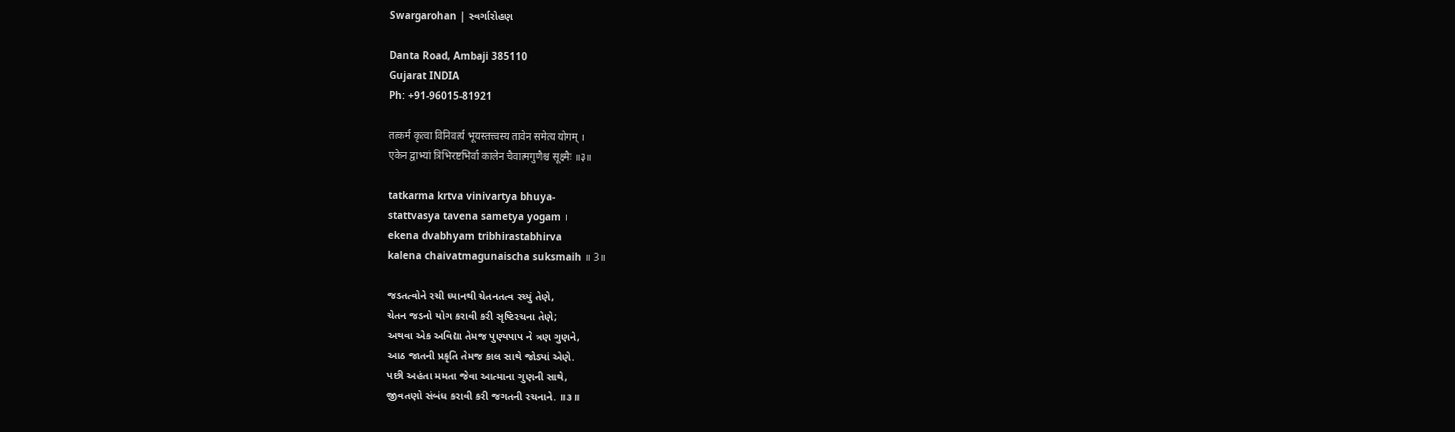Swargarohan | સ્વર્ગારોહણ

Danta Road, Ambaji 385110
Gujarat INDIA
Ph: +91-96015-81921

तत्कर्म कृत्वा विनिवर्त्य भूयस्तत्त्वस्य तावेन समेत्य योगम् ।
एकेन द्वाभ्यां त्रिभिरष्टभिर्वा कालेन चैवात्मगुणैश्च सूक्ष्मैः ॥३॥

tatkarma krtva vinivartya bhuya-
stattvasya tavena sametya yogam ।
ekena dvabhyam tribhirastabhirva
kalena chaivatmagunaischa suksmaih ॥ 3॥

જડતત્વોને રચી ધ્યાનથી ચેતનતત્વ રચ્યું તેણે,
ચેતન જડનો યોગ કરાવી કરી સૃષ્ટિરચના તેણે;
અથવા એક અવિદ્યા તેમજ પુણ્યપાપ ને ત્રણ ગુણને,
આઠ જાતની પ્રકૃતિ તેમજ કાલ સાથે જોડ્યાં એણે.
પછી અહંતા મમતા જેવા આત્માના ગુણની સાથે,
જીવતણો સંબંધ કરાવી કરી જગતની રચનાને. ॥૩॥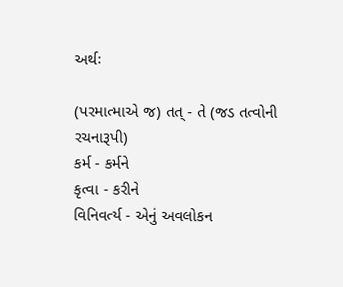અર્થઃ

(પરમાત્માએ જ) તત્ - તે (જડ તત્વોની રચનારૂપી)
કર્મ - કર્મને
કૃત્વા - કરીને
વિનિવર્ત્ય - એનું અવલોકન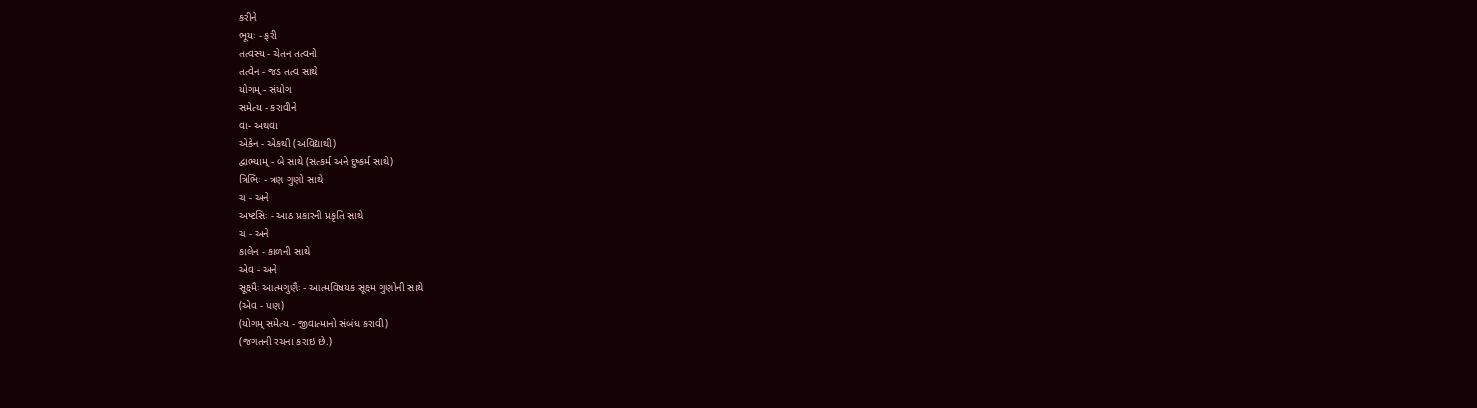કરીને
ભૂયઃ - ફરી
તત્વસ્ય - ચેતન તત્વનો
તત્વેન - જડ તત્વ સાથે
યોગમ્ - સંયોગ
સમેત્ય - કરાવીને
વા- અથવા
એકેન - એકથી (અવિદ્યાથી)
દ્વાભ્યામ્ - બે સાથે (સત્કર્મ અને દુષ્કર્મ સાથે)
ત્રિભિઃ - ત્રણ ગુણો સાથે
ચ - અને
અષ્ટસિઃ - આઠ પ્રકારની પ્રકૃતિ સાથે
ચ - અને
કાલેન - કાળની સાથે
એવ - અને
સૂક્ષ્મૈઃ આત્મગુણૈઃ - આત્મવિષયક સૂક્ષ્મ ગુણોની સાથે
(એવ - પણ)
(યોગમ્ સમેત્ય - જીવાત્માનો સંબંધ કરાવી)
(જગતની રચના કરાઇ છે.)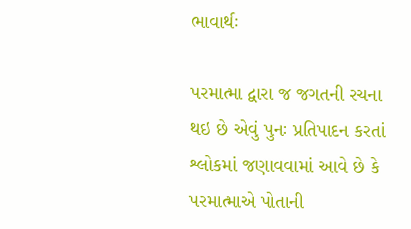ભાવાર્થઃ

પરમાત્મા દ્વારા જ જગતની રચના થઇ છે એવું પુનઃ પ્રતિપાદન કરતાં શ્લોકમાં જણાવવામાં આવે છે કે પરમાત્માએ પોતાની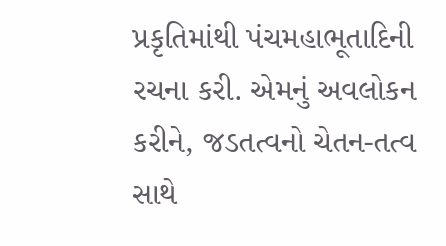પ્રકૃતિમાંથી પંચમહાભૂતાદિની રચના કરી. એમનું અવલોકન કરીને, જડતત્વનો ચેતન-તત્વ સાથે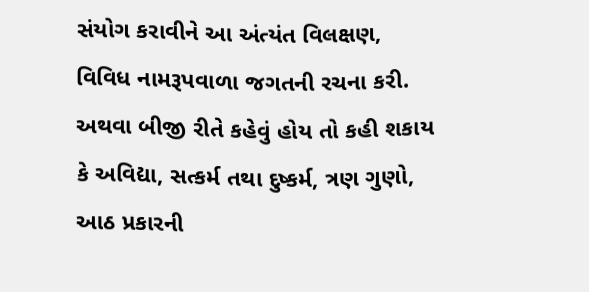સંયોગ કરાવીને આ અંત્યંત વિલક્ષણ, વિવિધ નામરૂપવાળા જગતની રચના કરી. અથવા બીજી રીતે કહેવું હોય તો કહી શકાય કે અવિદ્યા, સત્કર્મ તથા દુષ્કર્મ, ત્રણ ગુણો, આઠ પ્રકારની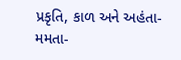પ્રકૃતિ, કાળ અને અહંતા-મમતા-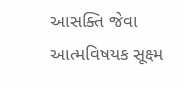આસક્તિ જેવા આત્મવિષયક સૂક્ષ્મ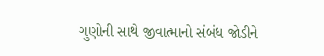ગુણોની સાથે જીવાત્માનો સંબંધ જોડીને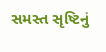સમસ્ત સૃષ્ટિનું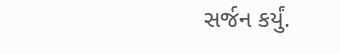સર્જન કર્યું.